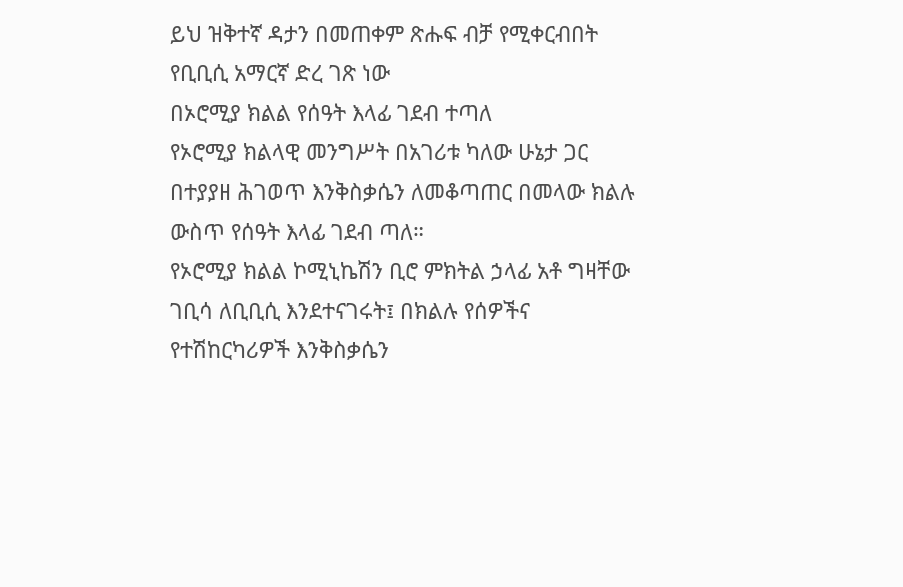ይህ ዝቅተኛ ዳታን በመጠቀም ጽሑፍ ብቻ የሚቀርብበት የቢቢሲ አማርኛ ድረ ገጽ ነው
በኦሮሚያ ክልል የሰዓት እላፊ ገደብ ተጣለ
የኦሮሚያ ክልላዊ መንግሥት በአገሪቱ ካለው ሁኔታ ጋር በተያያዘ ሕገወጥ እንቅስቃሴን ለመቆጣጠር በመላው ክልሉ ውስጥ የሰዓት እላፊ ገደብ ጣለ።
የኦሮሚያ ክልል ኮሚኒኬሽን ቢሮ ምክትል ኃላፊ አቶ ግዛቸው ገቢሳ ለቢቢሲ እንደተናገሩት፤ በክልሉ የሰዎችና የተሽከርካሪዎች እንቅስቃሴን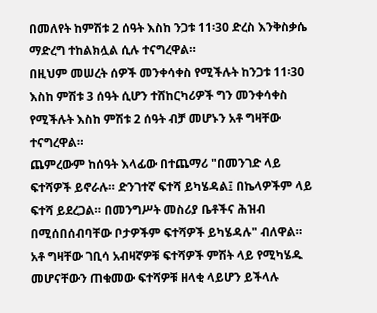በመለየት ከምሽቱ 2 ሰዓት እስከ ንጋቱ 11፡30 ድረስ እንቅስቃሴ ማድረግ ተከልክሏል ሲሉ ተናግረዋል።
በዚህም መሠረት ሰዎች መንቀሳቀስ የሚችሉት ከንጋቱ 11፡30 እስከ ምሽቱ 3 ሰዓት ሲሆን ተሸከርካሪዎች ግን መንቀሳቀስ የሚችሉት እስከ ምሽቱ 2 ሰዓት ብቻ መሆኑን አቶ ግዛቸው ተናግረዋል።
ጨምረውም ከሰዓት እላፊው በተጨማሪ "በመንገድ ላይ ፍተሻዎች ይኖራሉ። ድንገተኛ ፍተሻ ይካሄዳል፤ በኬላዎችም ላይ ፍተሻ ይደረጋል። በመንግሥት መስሪያ ቤቶችና ሕዝብ በሚሰበሰብባቸው ቦታዎችም ፍተሻዎች ይካሄዳሉ" ብለዋል።
አቶ ግዛቸው ገቢሳ አብዛኛዎቹ ፍተሻዎች ምሽት ላይ የሚካሄዱ መሆናቸውን ጠቁመው ፍተሻዎቹ ዘላቂ ላይሆን ይችላሉ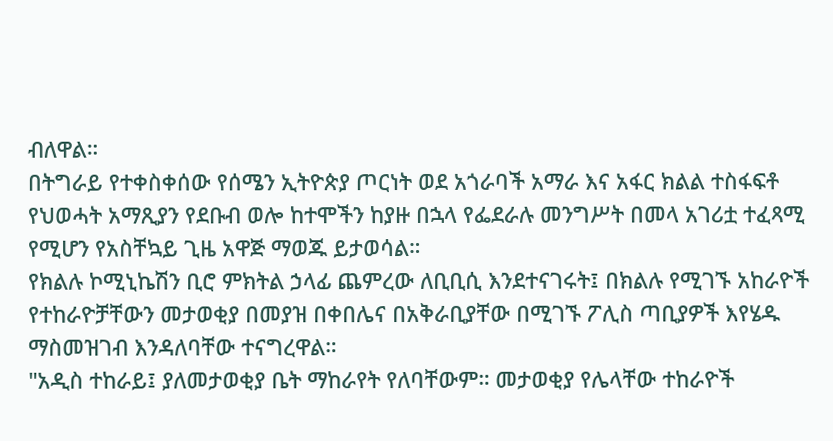ብለዋል።
በትግራይ የተቀስቀሰው የሰሜን ኢትዮጵያ ጦርነት ወደ አጎራባች አማራ እና አፋር ክልል ተስፋፍቶ የህወሓት አማጺያን የደቡብ ወሎ ከተሞችን ከያዙ በኋላ የፌደራሉ መንግሥት በመላ አገሪቷ ተፈጻሚ የሚሆን የአስቸኳይ ጊዜ አዋጅ ማወጁ ይታወሳል።
የክልሉ ኮሚኒኬሽን ቢሮ ምክትል ኃላፊ ጨምረው ለቢቢሲ እንደተናገሩት፤ በክልሉ የሚገኙ አከራዮች የተከራዮቻቸውን መታወቂያ በመያዝ በቀበሌና በአቅራቢያቸው በሚገኙ ፖሊስ ጣቢያዎች እየሄዱ ማስመዝገብ እንዳለባቸው ተናግረዋል።
"አዲስ ተከራይ፤ ያለመታወቂያ ቤት ማከራየት የለባቸውም። መታወቂያ የሌላቸው ተከራዮች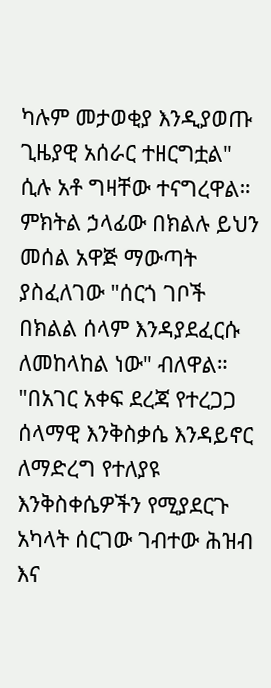ካሉም መታወቂያ እንዲያወጡ ጊዜያዊ አሰራር ተዘርግቷል" ሲሉ አቶ ግዛቸው ተናግረዋል።
ምክትል ኃላፊው በክልሉ ይህን መሰል አዋጅ ማውጣት ያስፈለገው "ሰርጎ ገቦች በክልል ሰላም እንዳያደፈርሱ ለመከላከል ነው" ብለዋል።
"በአገር አቀፍ ደረጃ የተረጋጋ ሰላማዊ እንቅስቃሴ እንዳይኖር ለማድረግ የተለያዩ እንቅስቀሴዎችን የሚያደርጉ አካላት ሰርገው ገብተው ሕዝብ እና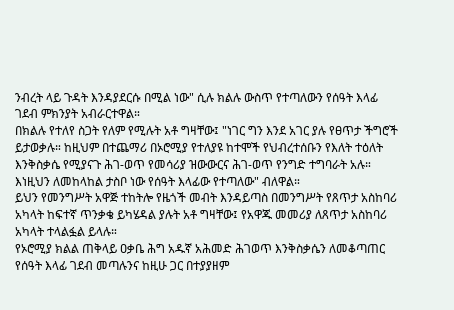ንብረት ላይ ጉዳት እንዳያደርሱ በሚል ነው" ሲሉ ክልሉ ውስጥ የተጣለውን የሰዓት እላፊ ገደብ ምክንያት አብራርተዋል።
በክልሉ የተለየ ስጋት የለም የሚሉት አቶ ግዛቸው፤ "ነገር ግን እንደ አገር ያሉ የፀጥታ ችግሮች ይታወቃሉ። ከዚህም በተጨማሪ በኦሮሚያ የተለያዩ ከተሞች የህብረተሰቡን የእለት ተዕለት እንቅስቃሴ የሚያናጉ ሕገ-ወጥ የመሳሪያ ዝውውርና ሕገ-ወጥ የንግድ ተግባራት አሉ። እነዚህን ለመከላከል ታስቦ ነው የሰዓት እላፊው የተጣለው" ብለዋል።
ይህን የመንግሥት አዋጅ ተከትሎ የዜጎች መብት እንዳይጣስ በመንግሥት የጸጥታ አስከባሪ አካላት ከፍተኛ ጥንቃቄ ይካሄዳል ያሉት አቶ ግዛቸው፤ የአዋጁ መመሪያ ለጸጥታ አስከባሪ አካላት ተላልፏል ይላሉ።
የኦሮሚያ ክልል ጠቅላይ ዐቃቤ ሕግ አዱኛ አሕመድ ሕገወጥ እንቅስቃሴን ለመቆጣጠር የሰዓት እላፊ ገደብ መጣሉንና ከዚሁ ጋር በተያያዘም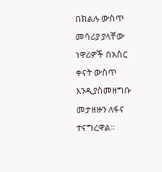በክልሉ ውስጥ መሳሪያ ያላቸው ነዋሪዎች በአስር ቀናት ውስጥ እንዲያስመዘግቡ መታዘዙን ለፋና ተናግረዋል።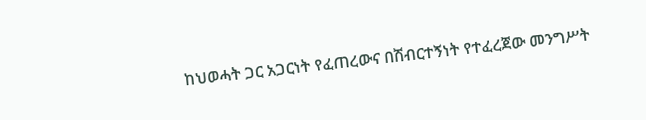ከህወሓት ጋር አጋርነት የፈጠረውና በሽብርተኝነት የተፈረጀው መንግሥት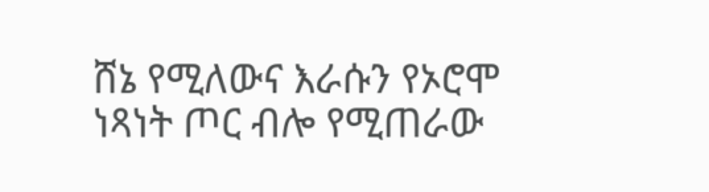ሸኔ የሚለውና እራሱን የኦሮሞ ነጻነት ጦር ብሎ የሚጠራው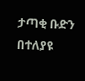ታጣቂ ቡድን በተለያዩ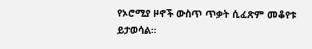የኦሮሚያ ዞኖች ውስጥ ጥቃት ሲፈጽም መቆየቱ ይታወሳል።